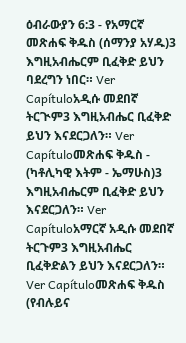ዕብራውያን 6:3 - የአማርኛ መጽሐፍ ቅዱስ (ሰማንያ አሃዱ)3 እግዚአብሔርም ቢፈቅድ ይህን ባደረግን ነበር። Ver Capítuloአዲሱ መደበኛ ትርጒም3 እግዚአብሔር ቢፈቅድ ይህን እናደርጋለን። Ver Capítuloመጽሐፍ ቅዱስ - (ካቶሊካዊ እትም - ኤማሁስ)3 እግዚአብሔርም ቢፈቅድ ይህን እናደርጋለን። Ver Capítuloአማርኛ አዲሱ መደበኛ ትርጉም3 እግዚአብሔር ቢፈቅድልን ይህን እናደርጋለን። Ver Capítuloመጽሐፍ ቅዱስ (የብሉይና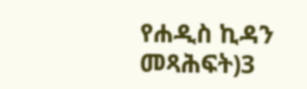የሐዲስ ኪዳን መጻሕፍት)3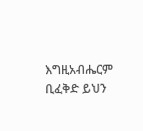እግዚአብሔርም ቢፈቅድ ይህን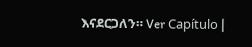እናደርጋለን። Ver Capítulo |